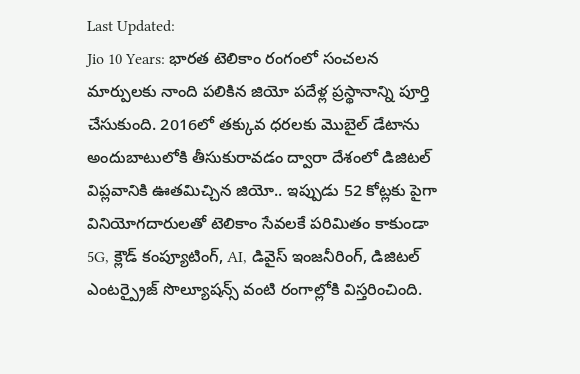Last Updated:
Jio 10 Years: భారత టెలికాం రంగంలో సంచలన మార్పులకు నాంది పలికిన జియో పదేళ్ల ప్రస్థానాన్ని పూర్తి చేసుకుంది. 2016లో తక్కువ ధరలకు మొబైల్ డేటాను అందుబాటులోకి తీసుకురావడం ద్వారా దేశంలో డిజిటల్ విప్లవానికి ఊతమిచ్చిన జియో.. ఇప్పుడు 52 కోట్లకు పైగా వినియోగదారులతో టెలికాం సేవలకే పరిమితం కాకుండా 5G, క్లౌడ్ కంప్యూటింగ్, AI, డివైస్ ఇంజనీరింగ్, డిజిటల్ ఎంటర్ప్రైజ్ సొల్యూషన్స్ వంటి రంగాల్లోకి విస్తరించింది.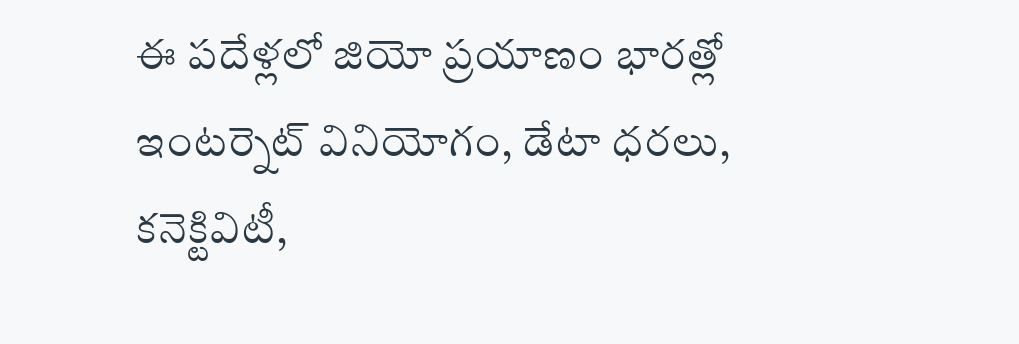ఈ పదేళ్లలో జియో ప్రయాణం భారత్లో ఇంటర్నెట్ వినియోగం, డేటా ధరలు, కనెక్టివిటీ,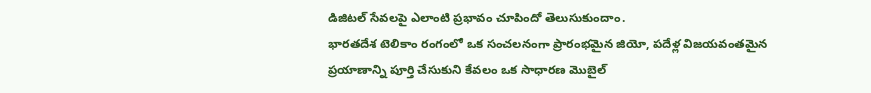డిజిటల్ సేవలపై ఎలాంటి ప్రభావం చూపిందో తెలుసుకుందాం.
భారతదేశ టెలికాం రంగంలో ఒక సంచలనంగా ప్రారంభమైన జియో, పదేళ్ల విజయవంతమైన ప్రయాణాన్ని పూర్తి చేసుకుని కేవలం ఒక సాధారణ మొబైల్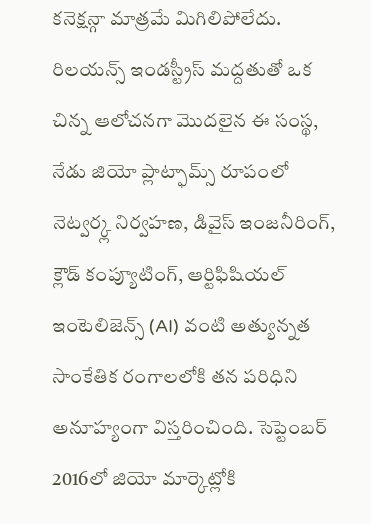కనెక్షన్గా మాత్రమే మిగిలిపోలేదు. రిలయన్స్ ఇండస్ట్రీస్ మద్దతుతో ఒక చిన్న ఆలోచనగా మొదలైన ఈ సంస్థ, నేడు జియో ప్లాట్ఫామ్స్ రూపంలో నెట్వర్క్ల నిర్వహణ, డివైస్ ఇంజనీరింగ్, క్లౌడ్ కంప్యూటింగ్, ఆర్టిఫిషియల్ ఇంటెలిజెన్స్ (AI) వంటి అత్యున్నత సాంకేతిక రంగాలలోకి తన పరిధిని అనూహ్యంగా విస్తరించింది. సెప్టెంబర్ 2016లో జియో మార్కెట్లోకి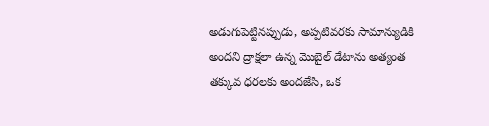అడుగుపెట్టినప్పుడు, అప్పటివరకు సామాన్యుడికి అందని ద్రాక్షలా ఉన్న మొబైల్ డేటాను అత్యంత తక్కువ ధరలకు అందజేసి, ఒక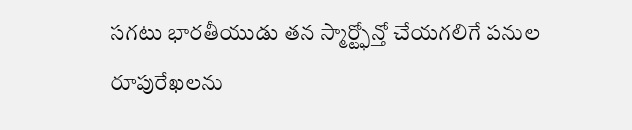సగటు భారతీయుడు తన స్మార్ట్ఫోన్తో చేయగలిగే పనుల రూపురేఖలను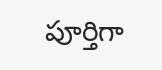పూర్తిగా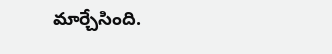మార్చేసింది.